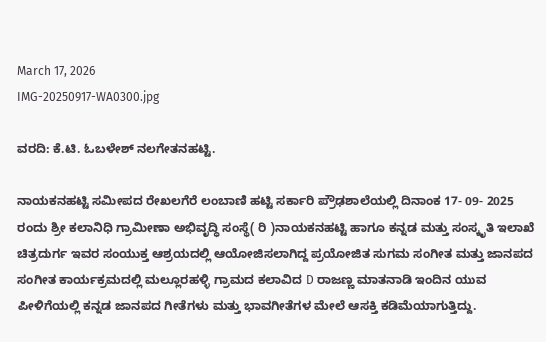March 17, 2026
IMG-20250917-WA0300.jpg

ವರದಿ: ಕೆ.ಟಿ. ಓಬಳೇಶ್ ನಲಗೇತನಹಟ್ಟಿ.

ನಾಯಕನಹಟ್ಟಿ ಸಮೀಪದ ರೇಖಲಗೆರೆ ಲಂಬಾಣಿ ಹಟ್ಟಿ ಸರ್ಕಾರಿ ಪ್ರೌಢಶಾಲೆಯಲ್ಲಿ ದಿನಾಂಕ 17- 09- 2025 ರಂದು ಶ್ರೀ ಕಲಾನಿಧಿ ಗ್ರಾಮೀಣಾ ಅಭಿವೃದ್ಧಿ ಸಂಸ್ಥೆ( ರಿ )ನಾಯಕನಹಟ್ಟಿ ಹಾಗೂ ಕನ್ನಡ ಮತ್ತು ಸಂಸ್ಕೃತಿ ಇಲಾಖೆ ಚಿತ್ರದುರ್ಗ ಇವರ ಸಂಯುಕ್ತ ಆಶ್ರಯದಲ್ಲಿ ಆಯೋಜಿಸಲಾಗಿದ್ದ ಪ್ರಯೋಜಿತ ಸುಗಮ ಸಂಗೀತ ಮತ್ತು ಜಾನಪದ ಸಂಗೀತ ಕಾರ್ಯಕ್ರಮದಲ್ಲಿ ಮಲ್ಲೂರಹಳ್ಳಿ ಗ್ರಾಮದ ಕಲಾವಿದ D ರಾಜಣ್ಣ ಮಾತನಾಡಿ ಇಂದಿನ ಯುವ ಪೀಳಿಗೆಯಲ್ಲಿ ಕನ್ನಡ ಜಾನಪದ ಗೀತೆಗಳು ಮತ್ತು ಭಾವಗೀತೆಗಳ ಮೇಲೆ ಆಸಕ್ತಿ ಕಡಿಮೆಯಾಗುತ್ತಿದ್ದು.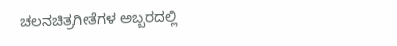ಚಲನಚಿತ್ರಗೀತೆಗಳ ಅಬ್ಬರದಲ್ಲಿ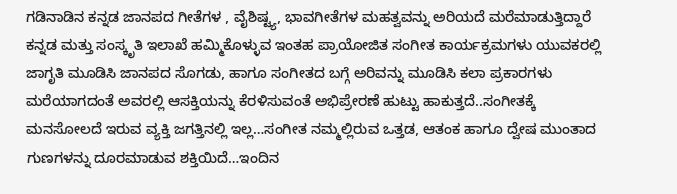ಗಡಿನಾಡಿನ ಕನ್ನಡ ಜಾನಪದ ಗೀತೆಗಳ , ವೈಶಿಷ್ಟ್ಯ, ಭಾವಗೀತೆಗಳ ಮಹತ್ವವನ್ನು ಅರಿಯದೆ ಮರೆಮಾಡುತ್ತಿದ್ದಾರೆ ಕನ್ನಡ ಮತ್ತು ಸಂಸ್ಕೃತಿ ಇಲಾಖೆ ಹಮ್ಮಿಕೊಳ್ಳುವ ಇಂತಹ ಪ್ರಾಯೋಜಿತ ಸಂಗೀತ ಕಾರ್ಯಕ್ರಮಗಳು ಯುವಕರಲ್ಲಿ ಜಾಗೃತಿ ಮೂಡಿಸಿ ಜಾನಪದ ಸೊಗಡು, ಹಾಗೂ ಸಂಗೀತದ ಬಗ್ಗೆ ಅರಿವನ್ನು ಮೂಡಿಸಿ ಕಲಾ ಪ್ರಕಾರಗಳು ಮರೆಯಾಗದಂತೆ ಅವರಲ್ಲಿ ಆಸಕ್ತಿಯನ್ನು ಕೆರಳಿಸುವಂತೆ ಅಭಿಪ್ರೇರಣೆ ಹುಟ್ಟು ಹಾಕುತ್ತದೆ..ಸಂಗೀತಕ್ಕೆ ಮನಸೋಲದೆ ಇರುವ ವ್ಯಕ್ತಿ ಜಗತ್ತಿನಲ್ಲಿ ಇಲ್ಲ…ಸಂಗೀತ ನಮ್ಮಲ್ಲಿರುವ ಒತ್ತಡ, ಆತಂಕ ಹಾಗೂ ದ್ವೇಷ ಮುಂತಾದ ಗುಣಗಳನ್ನು ದೂರಮಾಡುವ ಶಕ್ತಿಯಿದೆ…ಇಂದಿನ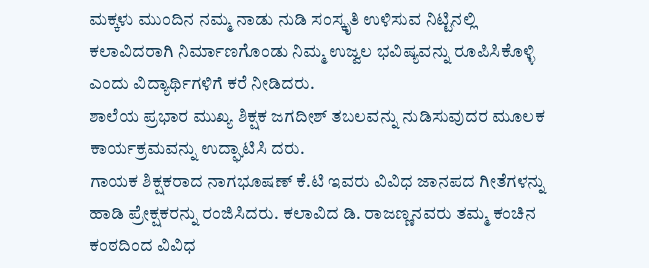ಮಕ್ಕಳು ಮುಂದಿನ ನಮ್ಮ ನಾಡು ನುಡಿ ಸಂಸ್ಕೃತಿ ಉಳಿಸುವ ನಿಟ್ಟಿನಲ್ಲಿ ಕಲಾವಿದರಾಗಿ ನಿರ್ಮಾಣಗೊಂಡು ನಿಮ್ಮ ಉಜ್ವಲ ಭವಿಷ್ಯವನ್ನು ರೂಪಿಸಿಕೊಳ್ಳಿ ಎಂದು ವಿದ್ಯಾರ್ಥಿಗಳಿಗೆ ಕರೆ ನೀಡಿದರು.
ಶಾಲೆಯ ಪ್ರಭಾರ ಮುಖ್ಯ ಶಿಕ್ಷಕ ಜಗದೀಶ್ ತಬಲವನ್ನು ನುಡಿಸುವುದರ ಮೂಲಕ ಕಾರ್ಯಕ್ರಮವನ್ನು ಉದ್ಘಾಟಿಸಿ ದರು.
ಗಾಯಕ ಶಿಕ್ಷಕರಾದ ನಾಗಭೂಷಣ್ ಕೆ.ಟಿ ಇವರು ವಿವಿಧ ಜಾನಪದ ಗೀತೆಗಳನ್ನು ಹಾಡಿ ಪ್ರೇಕ್ಷಕರನ್ನು ರಂಜಿಸಿದರು. ಕಲಾವಿದ ಡಿ. ರಾಜಣ್ಣನವರು ತಮ್ಮ ಕಂಚಿನ ಕಂಠದಿಂದ ವಿವಿಧ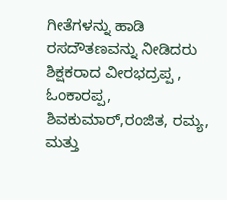ಗೀತೆಗಳನ್ನು ಹಾಡಿ ರಸದೌತಣವನ್ನು ನೀಡಿದರು
ಶಿಕ್ಷಕರಾದ ವೀರಭದ್ರಪ್ಪ , ಓಂಕಾರಪ್ಪ, ಶಿವಕುಮಾರ್,ರಂಜಿತ, ರಮ್ಯ, ಮತ್ತು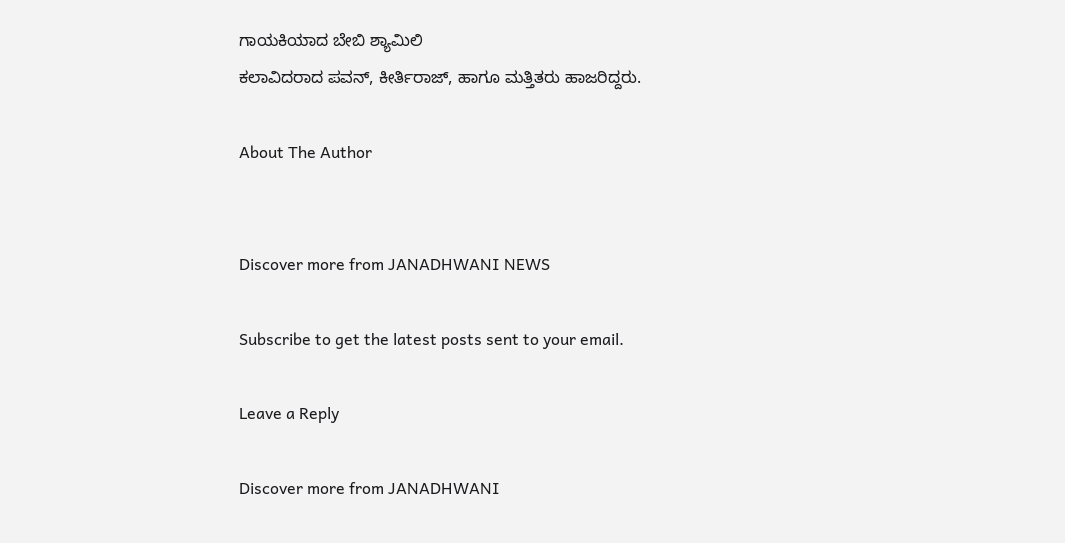ಗಾಯಕಿಯಾದ ಬೇಬಿ ಶ್ಯಾಮಿಲಿ
ಕಲಾವಿದರಾದ ಪವನ್, ಕೀರ್ತಿರಾಜ್, ಹಾಗೂ ಮತ್ತಿತರು ಹಾಜರಿದ್ದರು.

About The Author


Discover more from JANADHWANI NEWS

Subscribe to get the latest posts sent to your email.

Leave a Reply

Discover more from JANADHWANI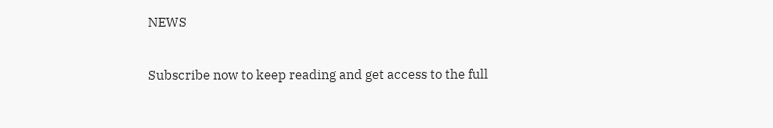NEWS

Subscribe now to keep reading and get access to the full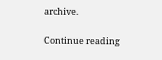archive.

Continue reading